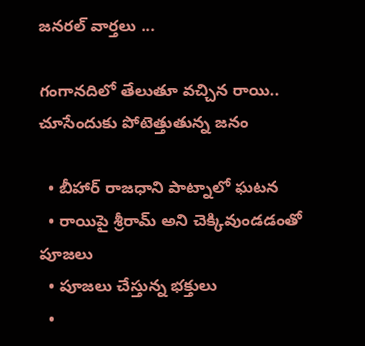జనరల్ వార్తలు ...

గంగానదిలో తేలుతూ వచ్చిన రాయి.. చూసేందుకు పోటెత్తుతున్న జనం

  • బీహార్ రాజధాని పాట్నాలో ఘటన
  • రాయిపై శ్రీరామ్ అని చెక్కివుండడంతో పూజలు
  • పూజలు చేస్తున్న భక్తులు
  •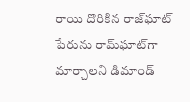రాయి దొరికిన రాజ్‌ఘాట్ పేరును రామ్‌ఘాట్‌గా మార్చాలని డిమాండ్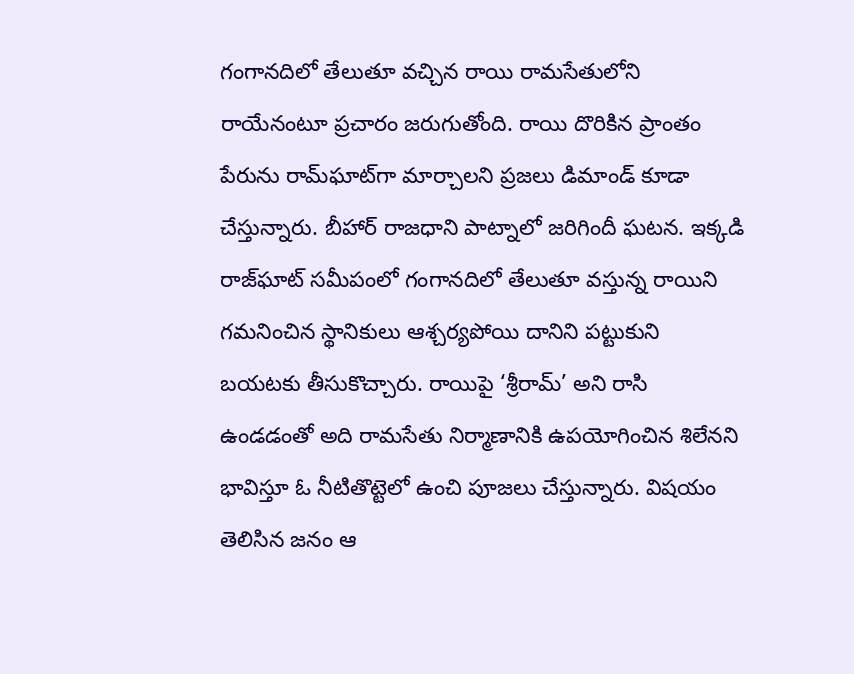గంగానదిలో తేలుతూ వచ్చిన రాయి రామసేతులోని రాయేనంటూ ప్రచారం జరుగుతోంది. రాయి దొరికిన ప్రాంతం పేరును రామ్‌ఘాట్‌గా మార్చాలని ప్రజలు డిమాండ్ కూడా చేస్తున్నారు. బీహార్‌ రాజధాని పాట్నాలో జరిగిందీ ఘటన. ఇక్కడి రాజ్‌ఘాట్ సమీపంలో గంగానదిలో తేలుతూ వస్తున్న రాయిని గమనించిన స్థానికులు ఆశ్చర్యపోయి దానిని పట్టుకుని బయటకు తీసుకొచ్చారు. రాయిపై ‘శ్రీరామ్’ అని రాసి ఉండడంతో అది రామసేతు నిర్మాణానికి ఉపయోగించిన శిలేనని భావిస్తూ ఓ నీటితొట్టెలో ఉంచి పూజలు చేస్తున్నారు. విషయం తెలిసిన జనం ఆ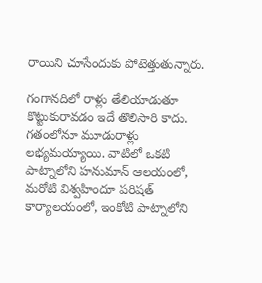రాయిని చూసేందుకు పోటెత్తుతున్నారు.

గంగానదిలో రాళ్లు తేలియాడుతూ కొట్టుకురావడం ఇదే తొలిసారి కాదు. గతంలోనూ మూడురాళ్లు లభ్యమయ్యాయి. వాటిలో ఒకటి పాట్నాలోని హనుమాన్ ఆలయంలో, మరోటి విశ్వహిందూ పరిషత్ కార్యాలయంలో, ఇంకోటి పాట్నాలోని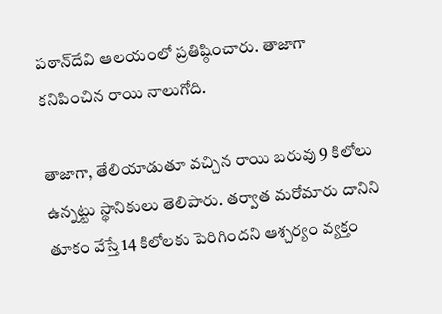పఠాన్‌దేవి ఆలయంలో ప్రతిష్ఠించారు. తాజాగా కనిపించిన రాయి నాలుగోది.

తాజాగా, తేలియాడుతూ వచ్చిన రాయి బరువు 9 కిలోలు ఉన్నట్టు స్థానికులు తెలిపారు. తర్వాత మరోమారు దానిని తూకం వేస్తే 14 కిలోలకు పెరిగిందని ఆశ్చర్యం వ్యక్తం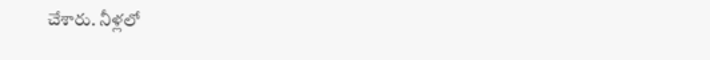చేశారు. నీళ్లలో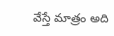వేస్తే మాత్రం అది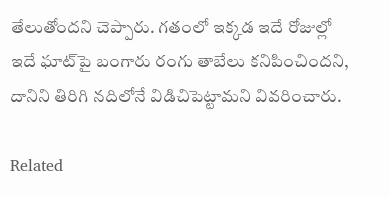తేలుతోందని చెప్పారు. గతంలో ఇక్కడ ఇదే రోజుల్లో ఇదే ఘాట్‌పై బంగారు రంగు తాబేలు కనిపించిందని, దానిని తిరిగి నదిలోనే విడిచిపెట్టామని వివరించారు.

Related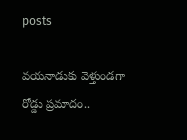posts

వయనాడుకు వెళ్తుండగా రోడ్డు ప్రమాదం..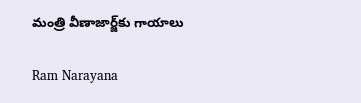మంత్రి వీణాజార్జ్‌కు గాయాలు

Ram Narayana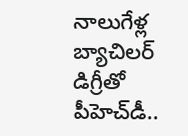నాలుగేళ్ల బ్యాచిలర్ డిగ్రీతో పీహెచ్‌డీ‌..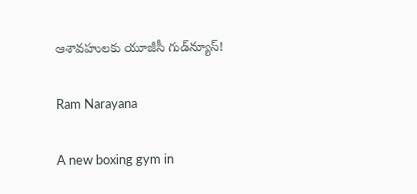ఆశావహులకు యూజీసీ గుడ్‌న్యూస్!

Ram Narayana

A new boxing gym in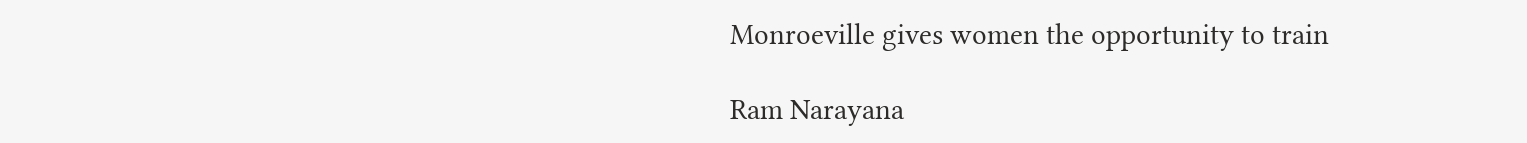Monroeville gives women the opportunity to train

Ram Narayana